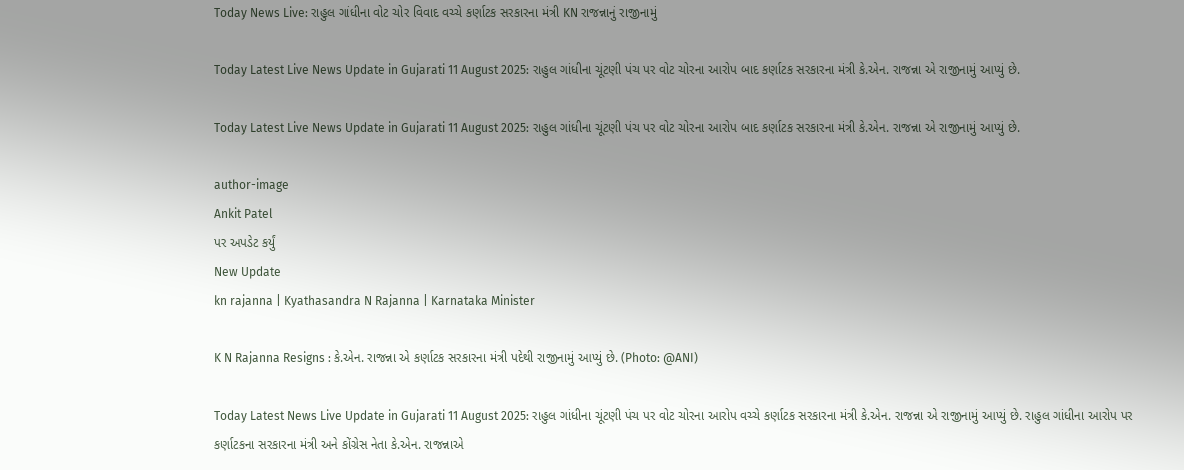Today News Live: રાહુલ ગાંધીના વોટ ચોર વિવાદ વચ્ચે કર્ણાટક સરકારના મંત્રી KN રાજન્નાનું રાજીનામું

Today Latest Live News Update in Gujarati 11 August 2025: રાહુલ ગાંધીના ચૂંટણી પંચ પર વોટ ચોરના આરોપ બાદ કર્ણાટક સરકારના મંત્રી કે.એન. રાજન્ના એ રાજીનામું આપ્યું છે.

Today Latest Live News Update in Gujarati 11 August 2025: રાહુલ ગાંધીના ચૂંટણી પંચ પર વોટ ચોરના આરોપ બાદ કર્ણાટક સરકારના મંત્રી કે.એન. રાજન્ના એ રાજીનામું આપ્યું છે.

author-image
Ankit Patel
પર અપડેટ કર્યું
New Update
kn rajanna | Kyathasandra N Rajanna | Karnataka Minister

K N Rajanna Resigns : કે.એન. રાજન્ના એ કર્ણાટક સરકારના મંત્રી પદેથી રાજીનામું આપ્યું છે. (Photo: @ANI)

Today Latest News Live Update in Gujarati 11 August 2025: રાહુલ ગાંધીના ચૂંટણી પંચ પર વોટ ચોરના આરોપ વચ્ચે કર્ણાટક સરકારના મંત્રી કે.એન. રાજન્ના એ રાજીનામું આપ્યું છે. રાહુલ ગાંધીના આરોપ પર કર્ણાટકના સરકારના મંત્રી અને કોંગ્રેસ નેતા કે.એન. રાજન્નાએ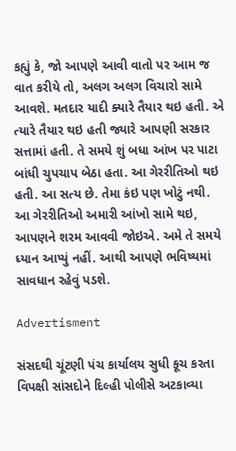કહ્યું કે, જો આપણે આવી વાતો પર આમ જ વાત કરીયે તો, અલગ અલગ વિચારો સામે આવશે. મતદાર યાદી ક્યારે તૈયાર થઇ હતી. એ ત્યારે તૈયાર થઇ હતી જ્યારે આપણી સરકાર સત્તામાં હતી. તે સમયે શું બધા આંખ પર પાટા બાંધી ચુપચાપ બેઠા હતા. આ ગેરરીતિઓ થઇ હતી. આ સત્ય છે. તેમા કંઇ પણ ખોટું નથી. આ ગેરરીતિઓ અમારી આંખો સામે થઇ, આપણને શરમ આવવી જોઇએ. અમે તે સમયે ધ્યાન આપ્યું નહીં. આથી આપણે ભવિષ્યમાં સાવધાન રહેવું પડશે.

Advertisment

સંસદથી ચૂંટણી પંચ કાર્યાલય સુધી કૂચ કરતા વિપક્ષી સાંસદોને દિલ્હી પોલીસે અટકાવ્યા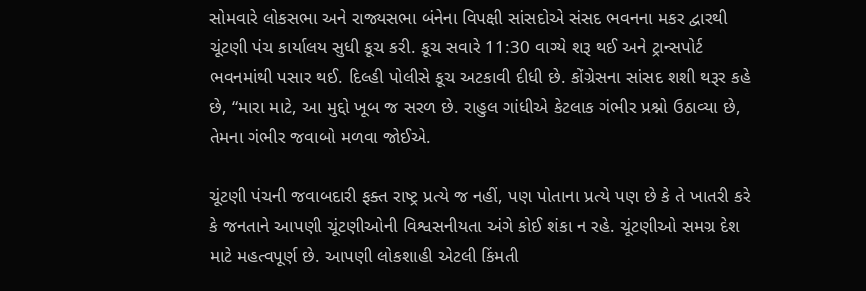સોમવારે લોકસભા અને રાજ્યસભા બંનેના વિપક્ષી સાંસદોએ સંસદ ભવનના મકર દ્વારથી ચૂંટણી પંચ કાર્યાલય સુધી કૂચ કરી. કૂચ સવારે 11:30 વાગ્યે શરૂ થઈ અને ટ્રાન્સપોર્ટ ભવનમાંથી પસાર થઈ. દિલ્હી પોલીસે કૂચ અટકાવી દીધી છે. કોંગ્રેસના સાંસદ શશી થરૂર કહે છે, “મારા માટે, આ મુદ્દો ખૂબ જ સરળ છે. રાહુલ ગાંધીએ કેટલાક ગંભીર પ્રશ્નો ઉઠાવ્યા છે, તેમના ગંભીર જવાબો મળવા જોઈએ.

ચૂંટણી પંચની જવાબદારી ફક્ત રાષ્ટ્ર પ્રત્યે જ નહીં, પણ પોતાના પ્રત્યે પણ છે કે તે ખાતરી કરે કે જનતાને આપણી ચૂંટણીઓની વિશ્વસનીયતા અંગે કોઈ શંકા ન રહે. ચૂંટણીઓ સમગ્ર દેશ માટે મહત્વપૂર્ણ છે. આપણી લોકશાહી એટલી કિંમતી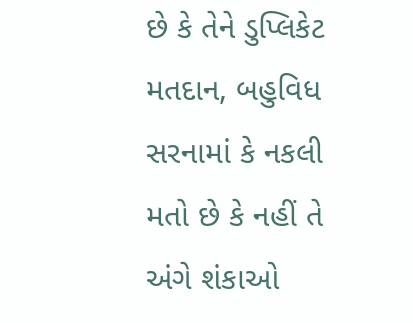છે કે તેને ડુપ્લિકેટ મતદાન, બહુવિધ સરનામાં કે નકલી મતો છે કે નહીં તે અંગે શંકાઓ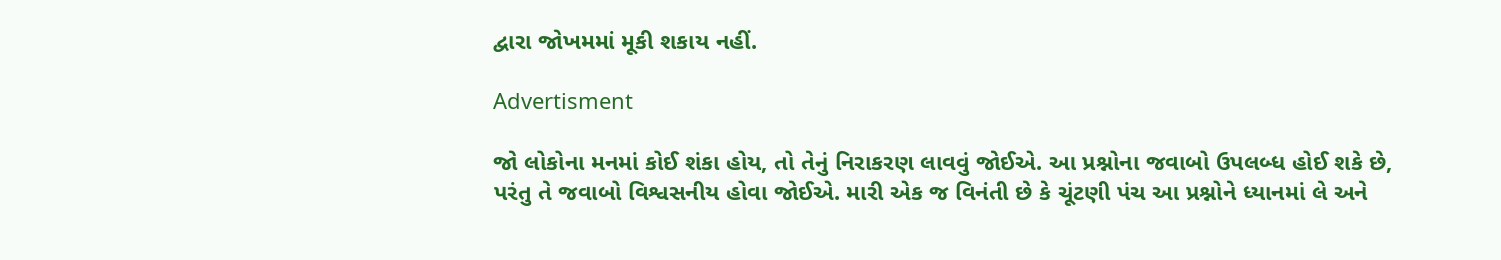દ્વારા જોખમમાં મૂકી શકાય નહીં.

Advertisment

જો લોકોના મનમાં કોઈ શંકા હોય, તો તેનું નિરાકરણ લાવવું જોઈએ. આ પ્રશ્નોના જવાબો ઉપલબ્ધ હોઈ શકે છે, પરંતુ તે જવાબો વિશ્વસનીય હોવા જોઈએ. મારી એક જ વિનંતી છે કે ચૂંટણી પંચ આ પ્રશ્નોને ધ્યાનમાં લે અને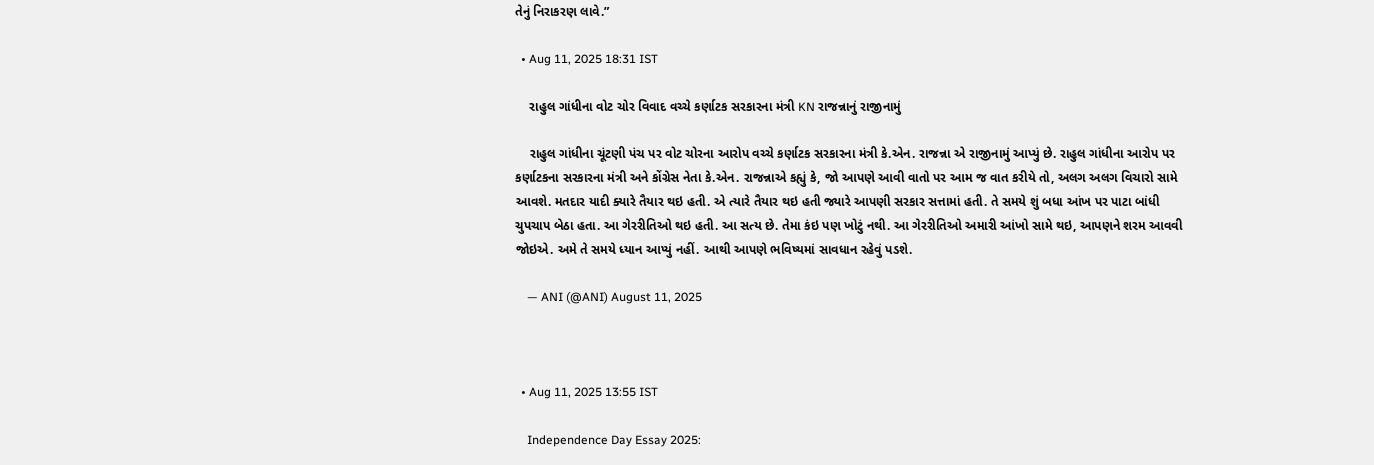તેનું નિરાકરણ લાવે.”

  • Aug 11, 2025 18:31 IST

    રાહુલ ગાંધીના વોટ ચોર વિવાદ વચ્ચે કર્ણાટક સરકારના મંત્રી KN રાજન્નાનું રાજીનામું

    રાહુલ ગાંધીના ચૂંટણી પંચ પર વોટ ચોરના આરોપ વચ્ચે કર્ણાટક સરકારના મંત્રી કે.એન. રાજન્ના એ રાજીનામું આપ્યું છે. રાહુલ ગાંધીના આરોપ પર કર્ણાટકના સરકારના મંત્રી અને કોંગ્રેસ નેતા કે.એન. રાજન્નાએ કહ્યું કે, જો આપણે આવી વાતો પર આમ જ વાત કરીયે તો, અલગ અલગ વિચારો સામે આવશે. મતદાર યાદી ક્યારે તૈયાર થઇ હતી. એ ત્યારે તૈયાર થઇ હતી જ્યારે આપણી સરકાર સત્તામાં હતી. તે સમયે શું બધા આંખ પર પાટા બાંધી ચુપચાપ બેઠા હતા. આ ગેરરીતિઓ થઇ હતી. આ સત્ય છે. તેમા કંઇ પણ ખોટું નથી. આ ગેરરીતિઓ અમારી આંખો સામે થઇ, આપણને શરમ આવવી જોઇએ. અમે તે સમયે ધ્યાન આપ્યું નહીં. આથી આપણે ભવિષ્યમાં સાવધાન રહેવું પડશે.

    — ANI (@ANI) August 11, 2025



  • Aug 11, 2025 13:55 IST

    Independence Day Essay 2025: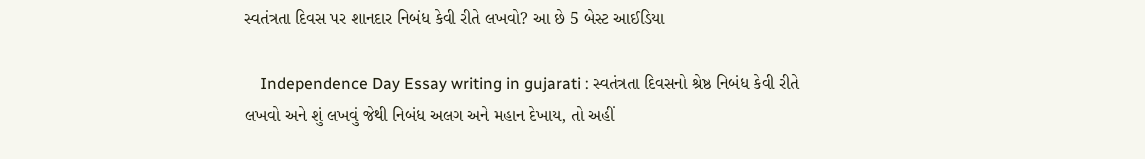સ્વતંત્રતા દિવસ પર શાનદાર નિબંધ કેવી રીતે લખવો? આ છે 5 બેસ્ટ આઈડિયા

    Independence Day Essay writing in gujarati : સ્વતંત્રતા દિવસનો શ્રેષ્ઠ નિબંધ કેવી રીતે લખવો અને શું લખવું જેથી નિબંધ અલગ અને મહાન દેખાય, તો અહીં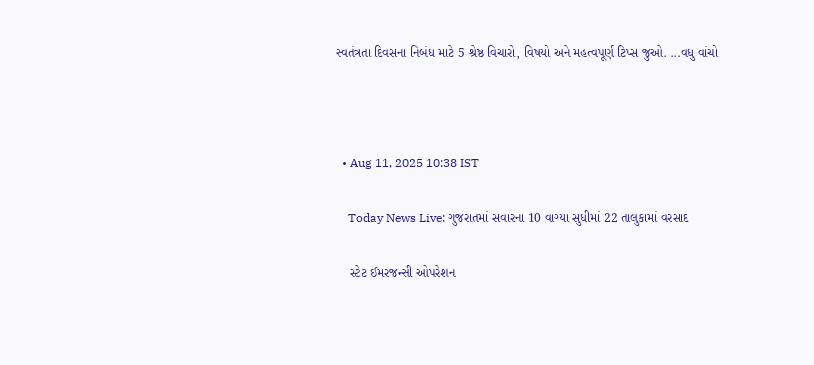સ્વતંત્રતા દિવસના નિબંધ માટે 5 શ્રેષ્ઠ વિચારો, વિષયો અને મહત્વપૂર્ણ ટિપ્સ જુઓ. ...વધુ વાંચો



  • Aug 11, 2025 10:38 IST

    Today News Live: ગુજરાતમાં સવારના 10 વાગ્યા સુધીમાં 22 તાલુકામાં વરસાદ

    સ્ટેટ ઈમરજન્સી ઓપરેશન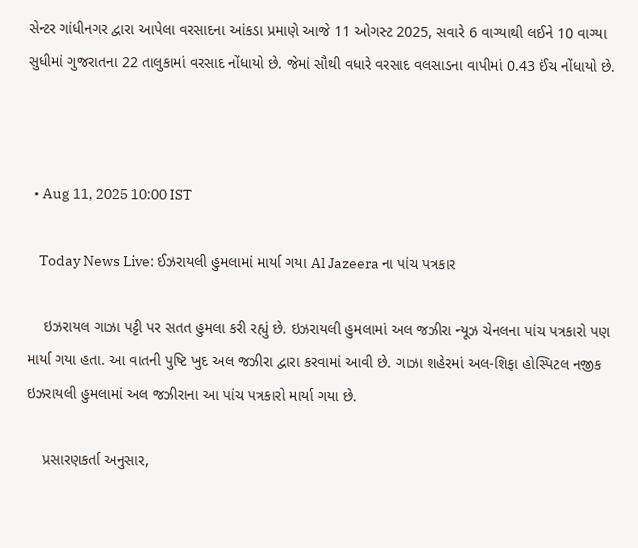સેન્ટર ગાંધીનગર દ્વારા આપેલા વરસાદના આંકડા પ્રમાણે આજે 11 ઓગસ્ટ 2025, સવારે 6 વાગ્યાથી લઈને 10 વાગ્યા સુધીમાં ગુજરાતના 22 તાલુકામાં વરસાદ નોંધાયો છે. જેમાં સૌથી વધારે વરસાદ વલસાડના વાપીમાં 0.43 ઈંચ નોંધાયો છે.



  • Aug 11, 2025 10:00 IST

    Today News Live: ઈઝરાયલી હુમલામાં માર્યા ગયા Al Jazeera ના પાંચ પત્રકાર

    ઇઝરાયલ ગાઝા પટ્ટી પર સતત હુમલા કરી રહ્યું છે. ઇઝરાયલી હુમલામાં અલ જઝીરા ન્યૂઝ ચેનલના પાંચ પત્રકારો પણ માર્યા ગયા હતા. આ વાતની પુષ્ટિ ખુદ અલ જઝીરા દ્વારા કરવામાં આવી છે. ગાઝા શહેરમાં અલ-શિફા હોસ્પિટલ નજીક ઇઝરાયલી હુમલામાં અલ જઝીરાના આ પાંચ પત્રકારો માર્યા ગયા છે.

    પ્રસારણકર્તા અનુસાર,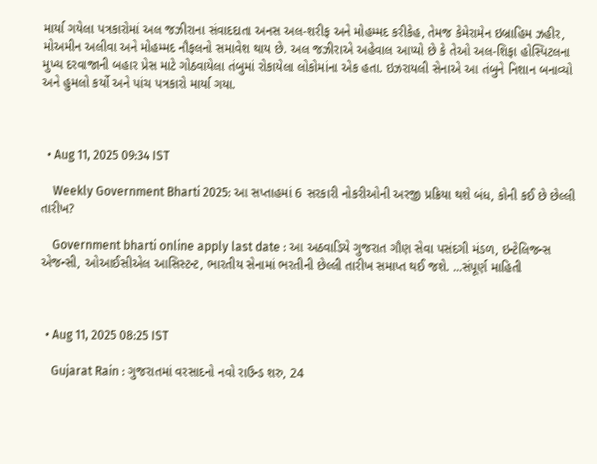માર્યા ગયેલા પત્રકારોમાં અલ જઝીરાના સંવાદદાતા અનસ અલ-શરીફ અને મોહમ્મદ કરીકેહ, તેમજ કેમેરામેન ઇબ્રાહિમ ઝહીર, મોઅમીન અલીવા અને મોહમ્મદ નૌફલનો સમાવેશ થાય છે. અલ જઝીરાએ અહેવાલ આપ્યો છે કે તેઓ અલ-શિફા હોસ્પિટલના મુખ્ય દરવાજાની બહાર પ્રેસ માટે ગોઠવાયેલા તંબુમાં રોકાયેલા લોકોમાંના એક હતા. ઇઝરાયલી સેનાએ આ તંબુને નિશાન બનાવ્યો અને હુમલો કર્યો અને પાંચ પત્રકારો માર્યા ગયા.



  • Aug 11, 2025 09:34 IST

    Weekly Government Bharti 2025: આ સપ્તાહમાં 6 સરકારી નોકરીઓની અરજી પ્રક્રિયા થશે બંધ, કોની કઈ છે છેલ્લી તારીખ?

    Government bharti online apply last date : આ અઠવાડિયે ગુજરાત ગૌણ સેવા પસંદગી મંડળ, ઇન્ટેલિજન્સ એજન્સી, ઓઆઈસીએલ આસિસ્ટન્ટ, ભારતીય સેનામાં ભરતીની છેલ્લી તારીખ સમાપ્ત થઈ જશે. ...સંપૂર્ણ માહિતી



  • Aug 11, 2025 08:25 IST

    Gujarat Rain : ગુજરાતમાં વરસાદનો નવો રાઉન્ડ શરુ, 24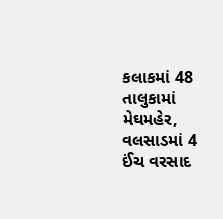કલાકમાં 48 તાલુકામાં મેઘમહેર, વલસાડમાં 4 ઈંચ વરસાદ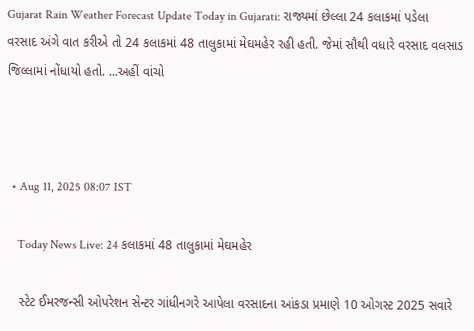Gujarat Rain Weather Forecast Update Today in Gujarati: રાજ્યમાં છેલ્લા 24 કલાકમાં પડેલા વરસાદ અંગે વાત કરીએ તો 24 કલાકમાં 48 તાલુકામાં મેઘમહેર રહી હતી. જેમાં સૌથી વધારે વરસાદ વલસાડ જિલ્લામાં નોંધાયો હતો. ...અહીં વાંચો



  • Aug 11, 2025 08:07 IST

    Today News Live: 24 કલાકમાં 48 તાલુકામાં મેઘમહેર

    સ્ટેટ ઈમરજન્સી ઓપરેશન સેન્ટર ગાંધીનગરે આપેલા વરસાદના આંકડા પ્રમાણે 10 ઓગસ્ટ 2025 સવારે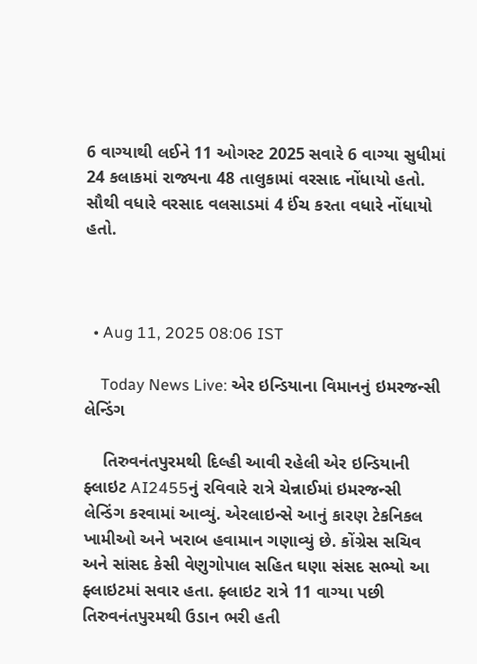6 વાગ્યાથી લઈને 11 ઓગસ્ટ 2025 સવારે 6 વાગ્યા સુધીમાં 24 કલાકમાં રાજ્યના 48 તાલુકામાં વરસાદ નોંધાયો હતો. સૌથી વધારે વરસાદ વલસાડમાં 4 ઈંચ કરતા વધારે નોંધાયો હતો.



  • Aug 11, 2025 08:06 IST

    Today News Live: એર ઇન્ડિયાના વિમાનનું ઇમરજન્સી લેન્ડિંગ

    તિરુવનંતપુરમથી દિલ્હી આવી રહેલી એર ઇન્ડિયાની ફ્લાઇટ AI2455નું રવિવારે રાત્રે ચેન્નાઈમાં ઇમરજન્સી લેન્ડિંગ કરવામાં આવ્યું. એરલાઇન્સે આનું કારણ ટેકનિકલ ખામીઓ અને ખરાબ હવામાન ગણાવ્યું છે. કોંગ્રેસ સચિવ અને સાંસદ કેસી વેણુગોપાલ સહિત ઘણા સંસદ સભ્યો આ ફ્લાઇટમાં સવાર હતા. ફ્લાઇટ રાત્રે 11 વાગ્યા પછી તિરુવનંતપુરમથી ઉડાન ભરી હતી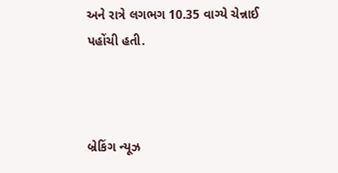અને રાત્રે લગભગ 10.35 વાગ્યે ચેન્નાઈ પહોંચી હતી.



બ્રેકિંગ ન્યૂઝ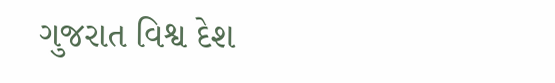ગુજરાત વિશ્વ દેશ